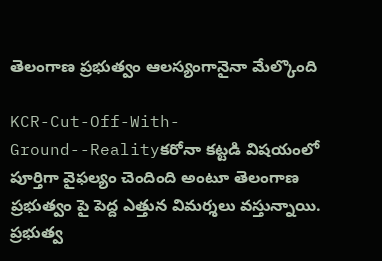తెలంగాణ ప్రభుత్వం ఆలస్యంగానైనా మేల్కొంది

KCR-Cut-Off-With-Ground--Realityకరోనా కట్టడి విషయంలో పూర్తిగా వైఫల్యం చెందింది అంటూ తెలంగాణ ప్రభుత్వం పై పెద్ద ఎత్తున విమర్శలు వస్తున్నాయి. ప్రభుత్వ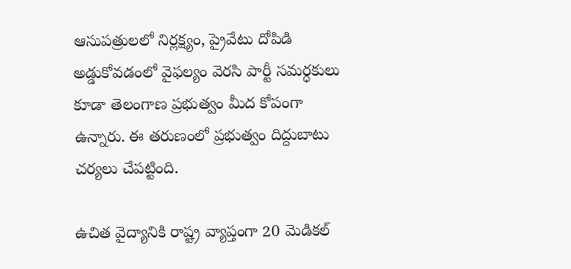ఆసుపత్రులలో నిర్లక్ష్యం, ప్రైవేటు దోపిడి అడ్డుకోవడంలో వైఫల్యం వెరసి పార్టీ సమర్ధకులు కూడా తెలంగాణ ప్రభుత్వం మీద కోపంగా ఉన్నారు. ఈ తరుణంలో ప్రభుత్వం దిద్దుబాటు చర్యలు చేపట్టింది.

ఉచిత వైద్యానికి రాష్ట్ర వ్యాప్తంగా 20 మెడికల్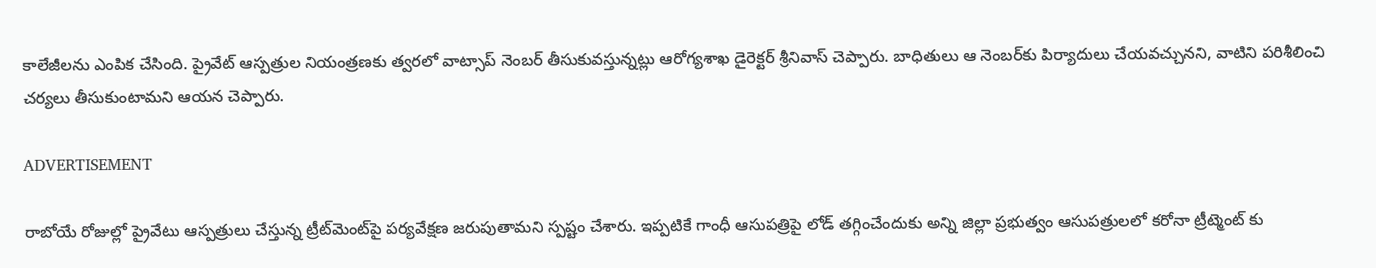కాలేజీలను ఎంపిక చేసింది. ప్రైవేట్ ఆస్పత్రుల నియంత్రణకు త్వరలో వాట్సాప్ నెంబర్ తీసుకువస్తున్నట్లు ఆరోగ్యశాఖ డైరెక్టర్ శ్రీనివాస్ చెప్పారు. బాధితులు ఆ నెంబర్‌కు పిర్యాదులు చేయవచ్చునని, వాటిని పరిశీలించి చర్యలు తీసుకుంటామని ఆయన చెప్పారు.

ADVERTISEMENT

రాబోయే రోజుల్లో ప్రైవేటు ఆస్పత్రులు చేస్తున్న ట్రీట్‌మెంట్‌పై పర్యవేక్షణ జరుపుతామని స్పష్టం చేశారు. ఇప్పటికే గాంధీ ఆసుపత్రిపై లోడ్ తగ్గించేందుకు అన్ని జిల్లా ప్రభుత్వం ఆసుపత్రులలో కరోనా ట్రీట్మెంట్ కు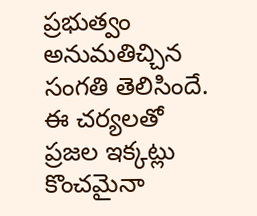ప్రభుత్వం అనుమతిచ్చిన సంగతి తెలిసిందే. ఈ చర్యలతో ప్రజల ఇక్కట్లు కొంచమైనా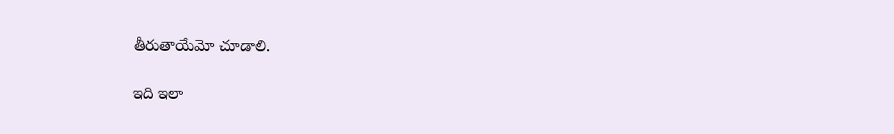తీరుతాయేమో చూడాలి.

ఇది ఇలా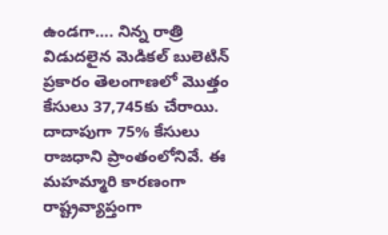ఉండగా…. నిన్న రాత్రి విడుదలైన మెడికల్ బులెటిన్ ప్రకారం తెలంగాణలో మొత్తం కేసులు 37,745కు చేరాయి. దాదాపుగా 75% కేసులు రాజధాని ప్రాంతంలోనివే. ఈ మహమ్మారి కారణంగా రాష్ట్రవ్యాప్తంగా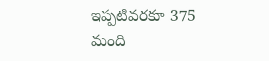ఇప్పటివరకూ 375 మంది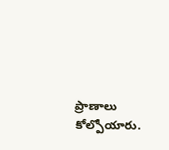ప్రాణాలు కోల్పోయారు.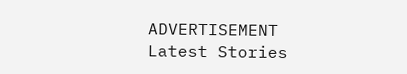ADVERTISEMENT
Latest Stories